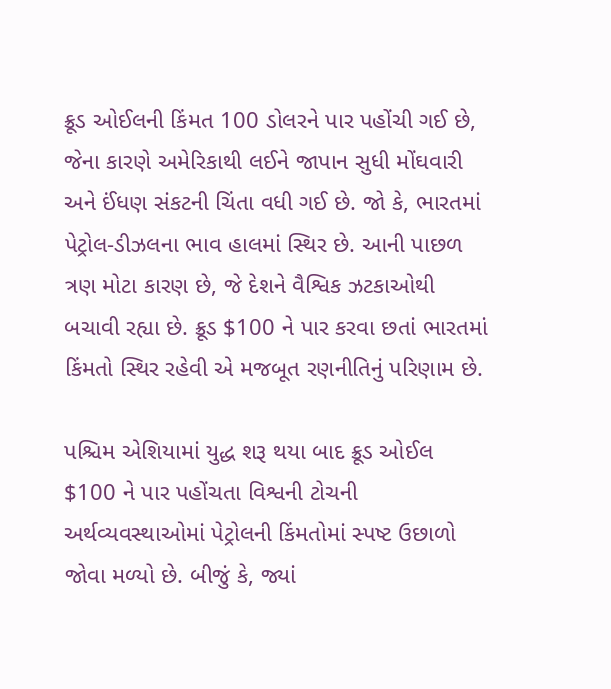ક્રૂડ ઓઈલની કિંમત 100 ડોલરને પાર પહોંચી ગઈ છે, જેના કારણે અમેરિકાથી લઈને જાપાન સુધી મોંઘવારી અને ઈંધણ સંકટની ચિંતા વધી ગઈ છે. જો કે, ભારતમાં પેટ્રોલ-ડીઝલના ભાવ હાલમાં સ્થિર છે. આની પાછળ ત્રણ મોટા કારણ છે, જે દેશને વૈશ્વિક ઝટકાઓથી બચાવી રહ્યા છે. ક્રૂડ $100 ને પાર કરવા છતાં ભારતમાં કિંમતો સ્થિર રહેવી એ મજબૂત રણનીતિનું પરિણામ છે.

પશ્ચિમ એશિયામાં યુદ્ધ શરૂ થયા બાદ ક્રૂડ ઓઈલ $100 ને પાર પહોંચતા વિશ્વની ટોચની અર્થવ્યવસ્થાઓમાં પેટ્રોલની કિંમતોમાં સ્પષ્ટ ઉછાળો જોવા મળ્યો છે. બીજું કે, જ્યાં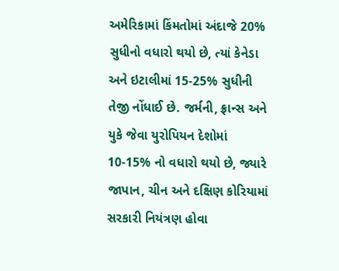અમેરિકામાં કિંમતોમાં અંદાજે 20% સુધીનો વધારો થયો છે, ત્યાં કેનેડા અને ઇટાલીમાં 15-25% સુધીની તેજી નોંધાઈ છે. જર્મની, ફ્રાન્સ અને યુકે જેવા યુરોપિયન દેશોમાં 10-15% નો વધારો થયો છે, જ્યારે જાપાન, ચીન અને દક્ષિણ કોરિયામાં સરકારી નિયંત્રણ હોવા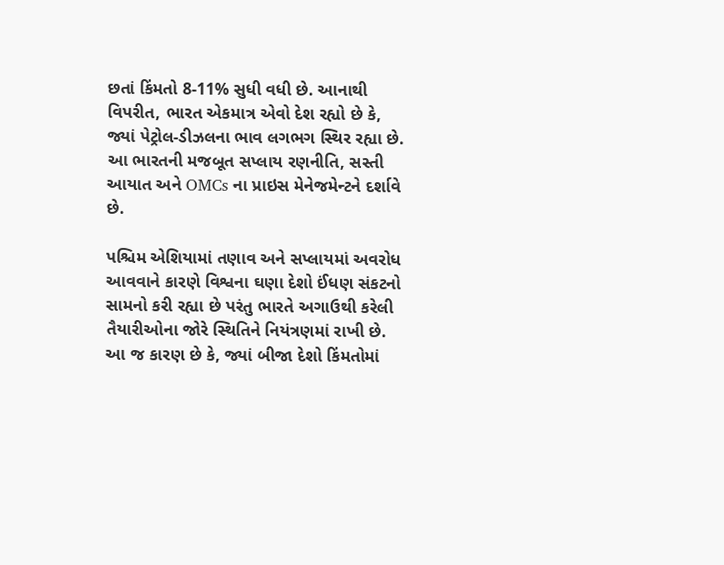છતાં કિંમતો 8-11% સુધી વધી છે. આનાથી વિપરીત, ભારત એકમાત્ર એવો દેશ રહ્યો છે કે, જ્યાં પેટ્રોલ-ડીઝલના ભાવ લગભગ સ્થિર રહ્યા છે. આ ભારતની મજબૂત સપ્લાય રણનીતિ, સસ્તી આયાત અને OMCs ના પ્રાઇસ મેનેજમેન્ટને દર્શાવે છે.

પશ્ચિમ એશિયામાં તણાવ અને સપ્લાયમાં અવરોધ આવવાને કારણે વિશ્વના ઘણા દેશો ઈંધણ સંકટનો સામનો કરી રહ્યા છે પરંતુ ભારતે અગાઉથી કરેલી તૈયારીઓના જોરે સ્થિતિને નિયંત્રણમાં રાખી છે. આ જ કારણ છે કે, જ્યાં બીજા દેશો કિંમતોમાં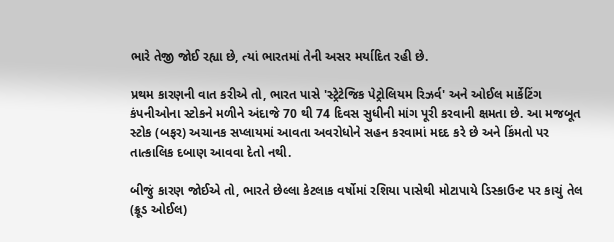ભારે તેજી જોઈ રહ્યા છે, ત્યાં ભારતમાં તેની અસર મર્યાદિત રહી છે.

પ્રથમ કારણની વાત કરીએ તો, ભારત પાસે 'સ્ટ્રેટેજિક પેટ્રોલિયમ રિઝર્વ' અને ઓઈલ માર્કેટિંગ કંપનીઓના સ્ટોકને મળીને અંદાજે 70 થી 74 દિવસ સુધીની માંગ પૂરી કરવાની ક્ષમતા છે. આ મજબૂત સ્ટોક (બફર) અચાનક સપ્લાયમાં આવતા અવરોધોને સહન કરવામાં મદદ કરે છે અને કિંમતો પર તાત્કાલિક દબાણ આવવા દેતો નથી.

બીજું કારણ જોઈએ તો, ભારતે છેલ્લા કેટલાક વર્ષોમાં રશિયા પાસેથી મોટાપાયે ડિસ્કાઉન્ટ પર કાચું તેલ (ક્રૂડ ઓઈલ)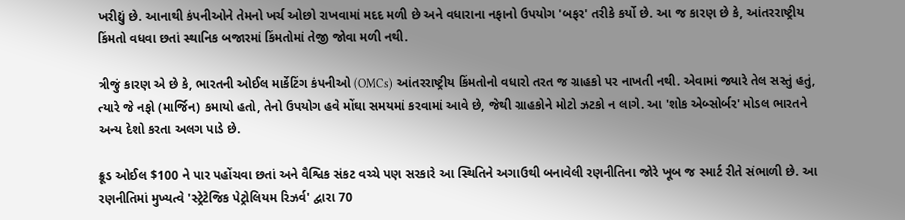ખરીદ્યું છે. આનાથી કંપનીઓને તેમનો ખર્ચ ઓછો રાખવામાં મદદ મળી છે અને વધારાના નફાનો ઉપયોગ 'બફર' તરીકે કર્યો છે. આ જ કારણ છે કે, આંતરરાષ્ટ્રીય કિંમતો વધવા છતાં સ્થાનિક બજારમાં કિંમતોમાં તેજી જોવા મળી નથી.

ત્રીજું કારણ એ છે કે, ભારતની ઓઈલ માર્કેટિંગ કંપનીઓ (OMCs) આંતરરાષ્ટ્રીય કિંમતોનો વધારો તરત જ ગ્રાહકો પર નાખતી નથી. એવામાં જ્યારે તેલ સસ્તું હતું, ત્યારે જે નફો (માર્જિન) કમાયો હતો, તેનો ઉપયોગ હવે મોંઘા સમયમાં કરવામાં આવે છે, જેથી ગ્રાહકોને મોટો ઝટકો ન લાગે. આ 'શોક એબ્સોર્બર' મોડલ ભારતને અન્ય દેશો કરતા અલગ પાડે છે.

ક્રૂડ ઓઈલ $100 ને પાર પહોંચવા છતાં અને વૈશ્વિક સંકટ વચ્ચે પણ સરકારે આ સ્થિતિને અગાઉથી બનાવેલી રણનીતિના જોરે ખૂબ જ સ્માર્ટ રીતે સંભાળી છે. આ રણનીતિમાં મુખ્યત્વે 'સ્ટ્રેટેજિક પેટ્રોલિયમ રિઝર્વ' દ્વારા 70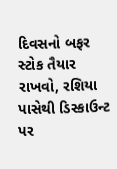દિવસનો બફર સ્ટોક તૈયાર રાખવો, રશિયા પાસેથી ડિસ્કાઉન્ટ પર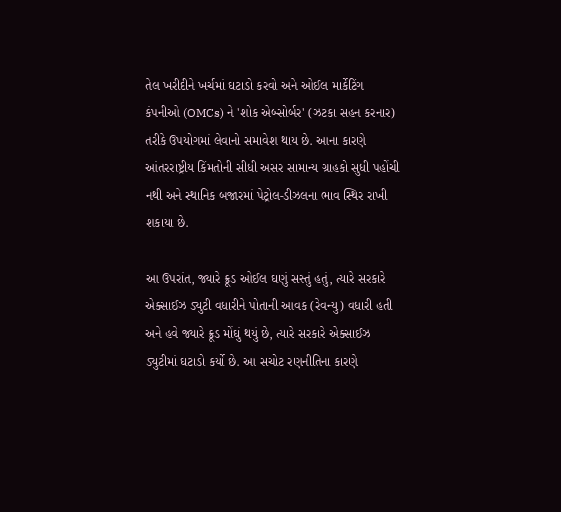તેલ ખરીદીને ખર્ચમાં ઘટાડો કરવો અને ઓઈલ માર્કેટિંગ કંપનીઓ (OMCs) ને 'શોક એબ્સોર્બર' (ઝટકા સહન કરનાર) તરીકે ઉપયોગમાં લેવાનો સમાવેશ થાય છે. આના કારણે આંતરરાષ્ટ્રીય કિંમતોની સીધી અસર સામાન્ય ગ્રાહકો સુધી પહોંચી નથી અને સ્થાનિક બજારમાં પેટ્રોલ-ડીઝલના ભાવ સ્થિર રાખી શકાયા છે.

આ ઉપરાંત, જ્યારે ક્રૂડ ઓઈલ ઘણું સસ્તું હતું, ત્યારે સરકારે એક્સાઈઝ ડ્યુટી વધારીને પોતાની આવક (રેવન્યુ) વધારી હતી અને હવે જ્યારે ક્રૂડ મોંઘું થયું છે, ત્યારે સરકારે એક્સાઈઝ ડ્યુટીમાં ઘટાડો કર્યો છે. આ સચોટ રણનીતિના કારણે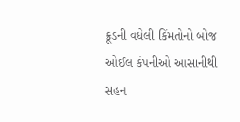ક્રૂડની વધેલી કિંમતોનો બોજ ઓઈલ કંપનીઓ આસાનીથી સહન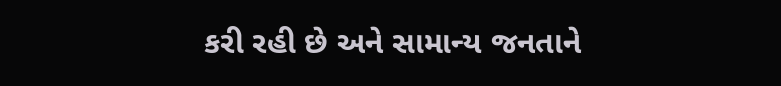કરી રહી છે અને સામાન્ય જનતાને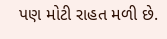પણ મોટી રાહત મળી છે.